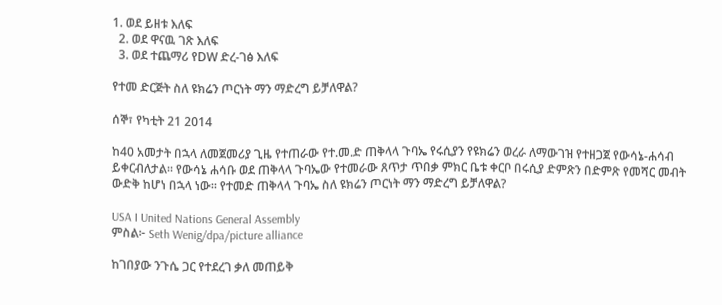1. ወደ ይዘቱ እለፍ
  2. ወደ ዋናዉ ገጽ እለፍ
  3. ወደ ተጨማሪ የDW ድረ-ገፅ እለፍ

የተመ ድርጅት ስለ ዩክሬን ጦርነት ማን ማድረግ ይቻለዋል?

ሰኞ፣ የካቲት 21 2014

ከ40 አመታት በኋላ ለመጀመሪያ ጊዜ የተጠራው የተ.መ.ድ ጠቅላላ ጉባኤ የሩሲያን የዩክሬን ወረራ ለማውገዝ የተዘጋጀ የውሳኔ-ሐሳብ ይቀርብለታል። የውሳኔ ሐሳቡ ወደ ጠቅላላ ጉባኤው የተመራው ጸጥታ ጥበቃ ምክር ቤቱ ቀርቦ በሩሲያ ድምጽን በድምጽ የመሻር መብት ውድቅ ከሆነ በኋላ ነው። የተመድ ጠቅላላ ጉባኤ ስለ ዩክሬን ጦርነት ማን ማድረግ ይቻለዋል?

USA I United Nations General Assembly
ምስል፦ Seth Wenig/dpa/picture alliance

ከገበያው ንጉሴ ጋር የተደረገ ቃለ መጠይቅ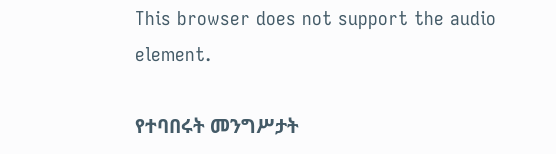This browser does not support the audio element.

የተባበሩት መንግሥታት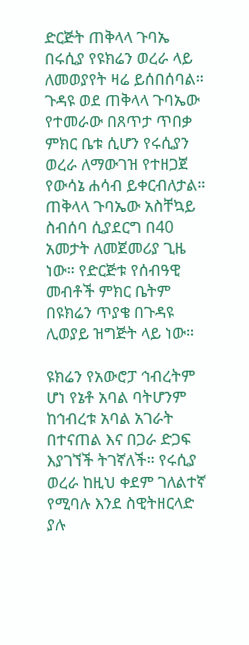ድርጅት ጠቅላላ ጉባኤ በሩሲያ የዩክሬን ወረራ ላይ ለመወያየት ዛሬ ይሰበሰባል። ጉዳዩ ወደ ጠቅላላ ጉባኤው የተመራው በጸጥታ ጥበቃ ምክር ቤቱ ሲሆን የሩሲያን ወረራ ለማውገዝ የተዘጋጀ የውሳኔ ሐሳብ ይቀርብለታል። ጠቅላላ ጉባኤው አስቸኳይ ስብሰባ ሲያደርግ በ40 አመታት ለመጀመሪያ ጊዜ ነው። የድርጅቱ የሰብዓዊ መብቶች ምክር ቤትም በዩክሬን ጥያቄ በጉዳዩ ሊወያይ ዝግጅት ላይ ነው።

ዩክሬን የአውሮፓ ኅብረትም ሆነ የኔቶ አባል ባትሆንም ከኅብረቱ አባል አገራት በተናጠል እና በጋራ ድጋፍ እያገኘች ትገኛለች። የሩሲያ ወረራ ከዚህ ቀደም ገለልተኛ የሚባሉ እንደ ስዊትዘርላድ ያሉ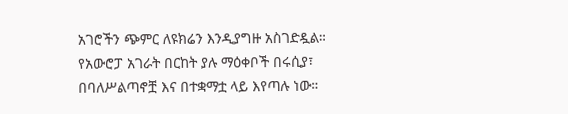አገሮችን ጭምር ለዩክሬን እንዲያግዙ አስገድዷል። የአውሮፓ አገራት በርከት ያሉ ማዕቀቦች በሩሲያ፣ በባለሥልጣኖቿ እና በተቋማቷ ላይ እየጣሉ ነው።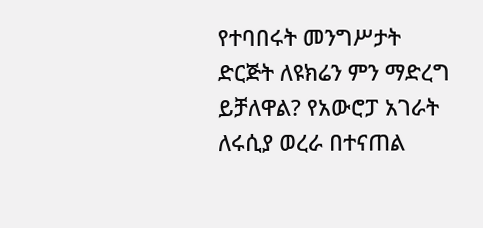የተባበሩት መንግሥታት ድርጅት ለዩክሬን ምን ማድረግ ይቻለዋል? የአውሮፓ አገራት ለሩሲያ ወረራ በተናጠል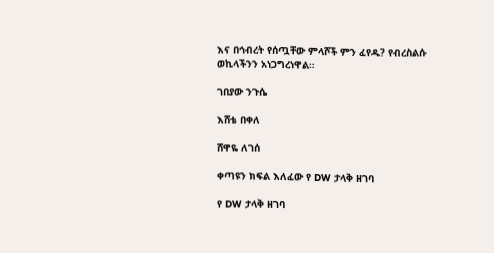እና በኅብረት የሰጧቸው ምላሾች ምን ፈየዱ? የብረስልሱ ወኪላችንን አነጋግረነዋል።

ገበያው ንጉሴ

እሸቴ በቀለ

ሸዋዬ ለገሰ

ቀጣዩን ክፍል እለፈው የ DW ታላቅ ዘገባ

የ DW ታላቅ ዘገባ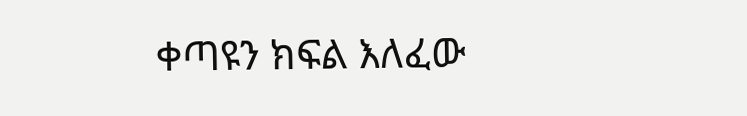ቀጣዩን ክፍል እለፈው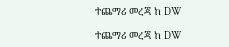ተጨማሪ መረጃ ከ DW

ተጨማሪ መረጃ ከ DW